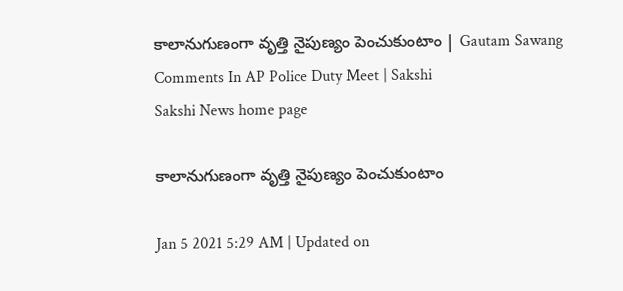కాలానుగుణంగా వృత్తి నైపుణ్యం పెంచుకుంటాం | Gautam Sawang Comments In AP Police Duty Meet | Sakshi
Sakshi News home page

కాలానుగుణంగా వృత్తి నైపుణ్యం పెంచుకుంటాం

Jan 5 2021 5:29 AM | Updated on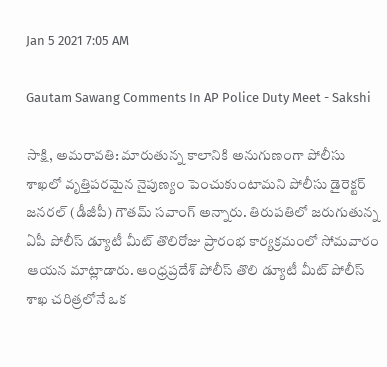Jan 5 2021 7:05 AM

Gautam Sawang Comments In AP Police Duty Meet - Sakshi

సాక్షి, అమరావతి: మారుతున్న కాలానికి అనుగుణంగా పోలీసు శాఖలో వృత్తిపరమైన నైపుణ్యం పెంచుకుంటామని పోలీసు డైరెక్టర్‌ జనరల్‌ (డీజీపీ) గౌతమ్‌ సవాంగ్‌ అన్నారు. తిరుపతిలో జరుగుతున్న ఏపీ పోలీస్‌ డ్యూటీ మీట్‌ తొలిరోజు ప్రారంభ కార్యక్రమంలో సోమవారం ఆయన మాట్లాడారు. ఆంధ్రప్రదేశ్‌ పోలీస్‌ తొలి డ్యూటీ మీట్‌ పోలీస్‌ శాఖ చరిత్రలోనే ఒక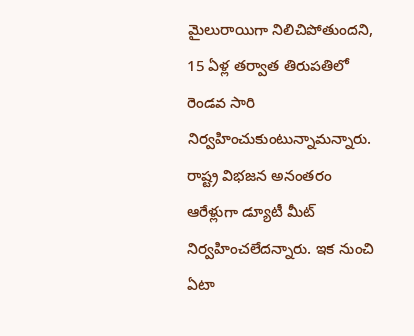మైలురాయిగా నిలిచిపోతుందని, 15 ఏళ్ల తర్వాత తిరుపతిలో రెండవ సారి నిర్వహించుకుంటున్నామన్నారు. రాష్ట్ర విభజన అనంతరం ఆరేళ్లుగా డ్యూటీ మీట్‌ నిర్వహించలేదన్నారు. ఇక నుంచి ఏటా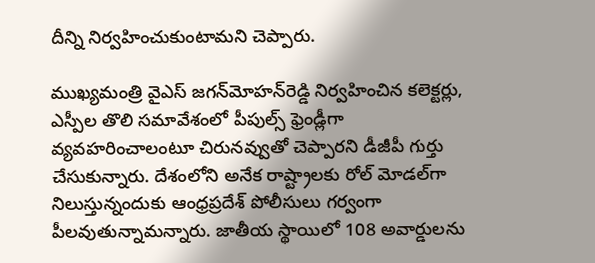దీన్ని నిర్వహించుకుంటామని చెప్పారు.

ముఖ్యమంత్రి వైఎస్‌ జగన్‌మోహన్‌రెడ్డి నిర్వహించిన కలెక్టర్లు, ఎస్పీల తొలి సమావేశంలో పీపుల్స్‌ ఫ్రెండ్లీగా వ్యవహరించాలంటూ చిరునవ్వుతో చెప్పారని డీజీపీ గుర్తు చేసుకున్నారు. దేశంలోని అనేక రాష్ట్రాలకు రోల్‌ మోడల్‌గా నిలుస్తున్నందుకు ఆంధ్రప్రదేశ్‌ పోలీసులు గర్వంగా పీలవుతున్నామన్నారు. జాతీయ స్థాయిలో 108 అవార్డులను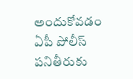అందుకోవడం ఏపీ పోలీస్‌ పనితీరుకు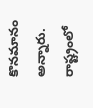కొనమానం అన్నారు. రాష్ట్రంలో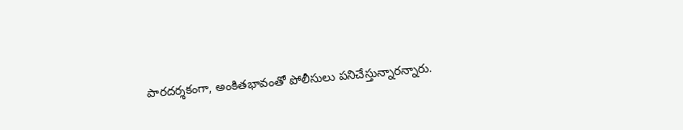పారదర్శకంగా, అంకితభావంతో పోలీసులు పనిచేస్తున్నారన్నారు.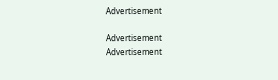Advertisement

Advertisement
Advertisement